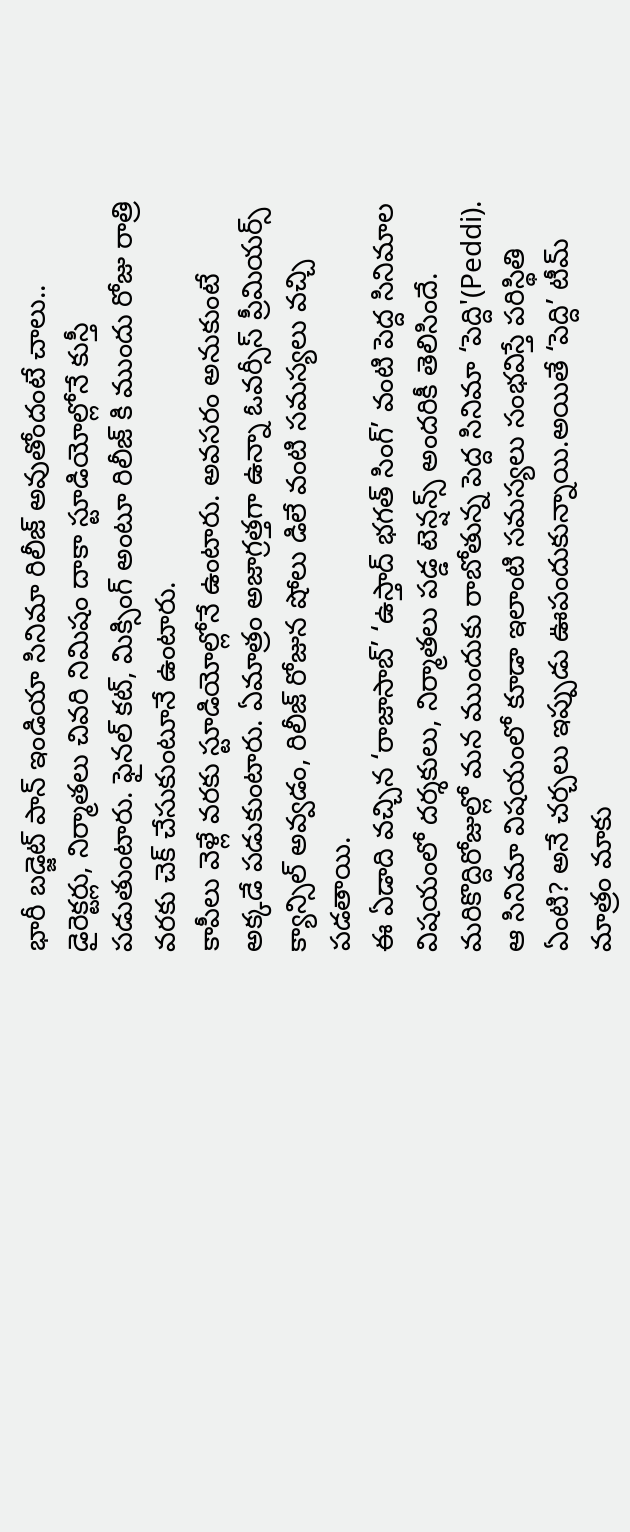భారీ బడ్జెట్ పాన్ ఇండియా సినిమా రిలీజ్ అవుతోందంటే చాలు.. డైరెక్టర్లు, నిర్మాతలు చివరి నిమిషం దాకా స్టూడియోల్లోనే కుస్తీ పడుతుంటారు. ఫైనల్ కట్, మిక్సింగ్ అంటూ రిలీజ్ కి ముందు రోజు రాత్రి వరకు చెక్ చేసుకుంటూనే ఉంటారు.
కాపీలు వెళ్లే వరకు స్టూడియోల్లోనే ఉంటారు. అవసరం అనుకుంటే అక్కడే పడుకుంటారు. ఏమాత్రం అజాగ్రత్తగా ఉన్నా ఓవర్సీస్ ప్రీమియర్స్ క్యాన్సిల్ అవ్వడం, రిలీజ్ రోజున షోలు డిలే వంటి సమస్యలు వచ్చి పడతాయి.
ఈ ఏడాది వచ్చిన ‘రాజాసాబ్’ ‘ఉస్తాద్ భగత్ సింగ్’ వంటి పెద్ద సినిమాల విషయంలో దర్శకులు, నిర్మాతలు పడ్డ టెన్షన్స్ అందరికీ తెలిసిందే. మరికొద్దిరోజుల్లో మన ముందుకు రాబోతున్న పెద్ద సినిమా ‘పెద్ది'(Peddi). ఆ సినిమా విషయంలో కూడా ఇలాంటి సమస్యలు సంభవిస్తే పరిస్థితి ఏంటి? అనే చర్చలు ఇప్పుడు ఊపందుకున్నాయి.అయితే ‘పెద్ది’ టీమ్ మాత్రం మాకు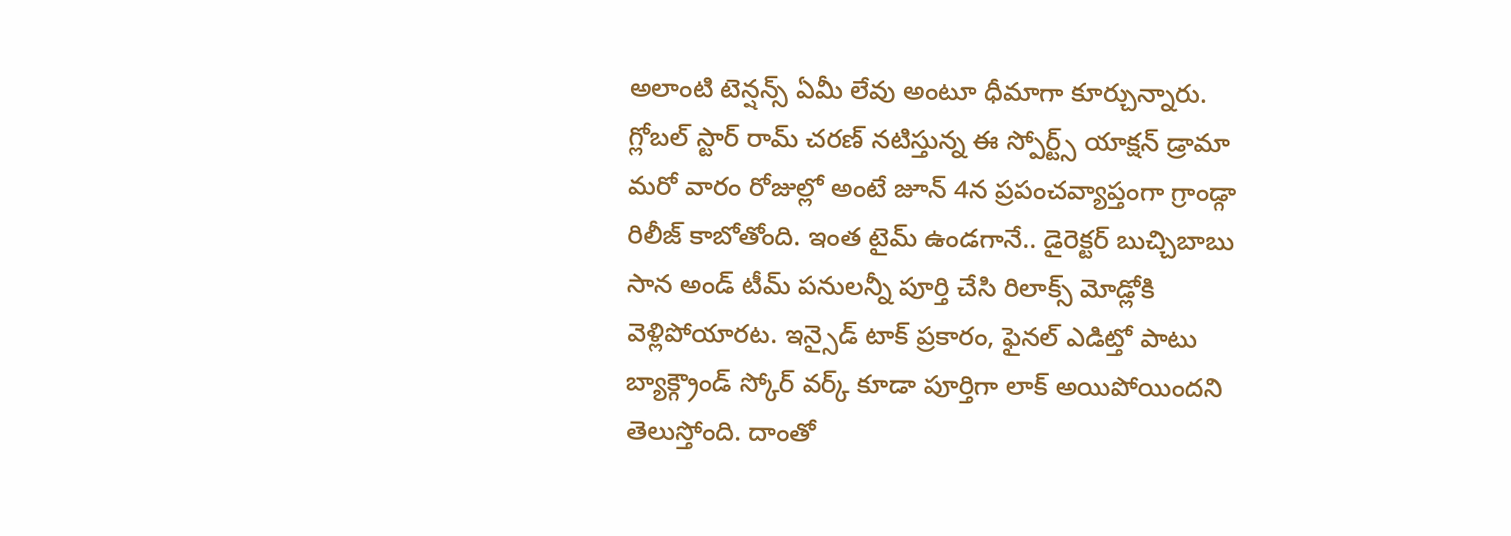అలాంటి టెన్షన్స్ ఏమీ లేవు అంటూ ధీమాగా కూర్చున్నారు.
గ్లోబల్ స్టార్ రామ్ చరణ్ నటిస్తున్న ఈ స్పోర్ట్స్ యాక్షన్ డ్రామా మరో వారం రోజుల్లో అంటే జూన్ 4న ప్రపంచవ్యాప్తంగా గ్రాండ్గా రిలీజ్ కాబోతోంది. ఇంత టైమ్ ఉండగానే.. డైరెక్టర్ బుచ్చిబాబు సాన అండ్ టీమ్ పనులన్నీ పూర్తి చేసి రిలాక్స్ మోడ్లోకి వెళ్లిపోయారట. ఇన్సైడ్ టాక్ ప్రకారం, ఫైనల్ ఎడిట్తో పాటు బ్యాక్గ్రౌండ్ స్కోర్ వర్క్ కూడా పూర్తిగా లాక్ అయిపోయిందని తెలుస్తోంది. దాంతో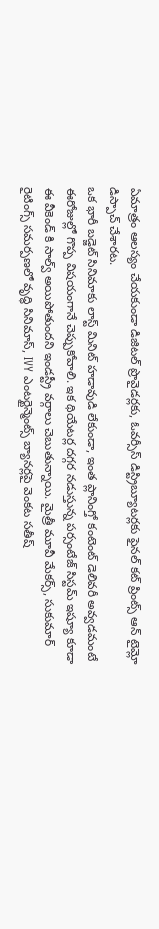ఏమాత్రం ఆలస్యం చేయకుండా డిజిటల్ ప్రొవైడర్లకు, ఓవర్సీస్ డిస్ట్రిబ్యూటర్లకు ఫైనల్ కట్ ప్రింట్స్ ఆన్ టైమ్లో డిస్పాచ్ చేశారట.
ఒక భారీ బడ్జెట్ సినిమాకు లాస్ట్ మినిట్ హడావుడి లేకుండా, ఇంత ప్లానింగ్తో కంటెంట్ డెలివరీ అవ్వడమంటే ఈరోజుల్లో గొప్ప విషయంగానే చెప్పుకోవాలి. ఇక థియేటర్ల దగ్గర నడుస్తున్న పర్సంటేజ్ సిస్టమ్ ఇష్యూ కూడా ఈ వీకెండ్ కి సాల్వ్ అయిపోతుందని ఇండస్ట్రీ వర్గాలు చెబుతున్నాయి. మైత్రీ మూవీ మేకర్స్, సుకుమార్ రైటింగ్స్ సమర్పణలో వృద్ధి సినిమాస్, IVY ఎంటర్టైన్మెంట్స్ బ్యానర్లపై వెంకట సతీష్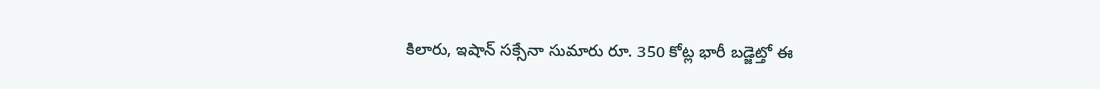కిలారు, ఇషాన్ సక్సేనా సుమారు రూ. 350 కోట్ల భారీ బడ్జెట్తో ఈ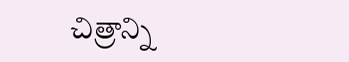చిత్రాన్ని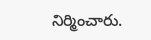నిర్మించారు.